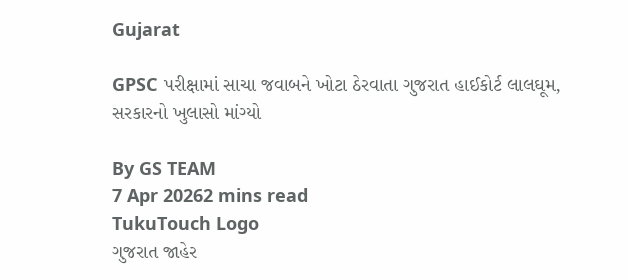Gujarat

GPSC પરીક્ષામાં સાચા જવાબને ખોટા ઠેરવાતા ગુજરાત હાઈકોર્ટ લાલઘૂમ, સરકારનો ખુલાસો માંગ્યો

By GS TEAM
7 Apr 20262 mins read
TukuTouch Logo
ગુજરાત જાહેર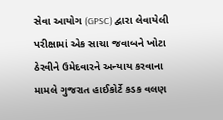સેવા આયોગ (GPSC) દ્વારા લેવાયેલી પરીક્ષામાં એક સાચા જવાબને ખોટા ઠેરવીને ઉમેદવારને અન્યાય કરવાના મામલે ગુજરાત હાઈકોર્ટે કડક વલણ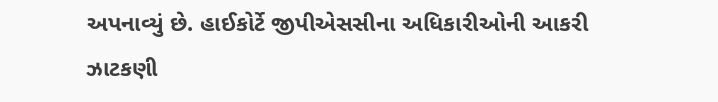અપનાવ્યું છે. હાઈકોર્ટે જીપીએસસીના અધિકારીઓની આકરી ઝાટકણી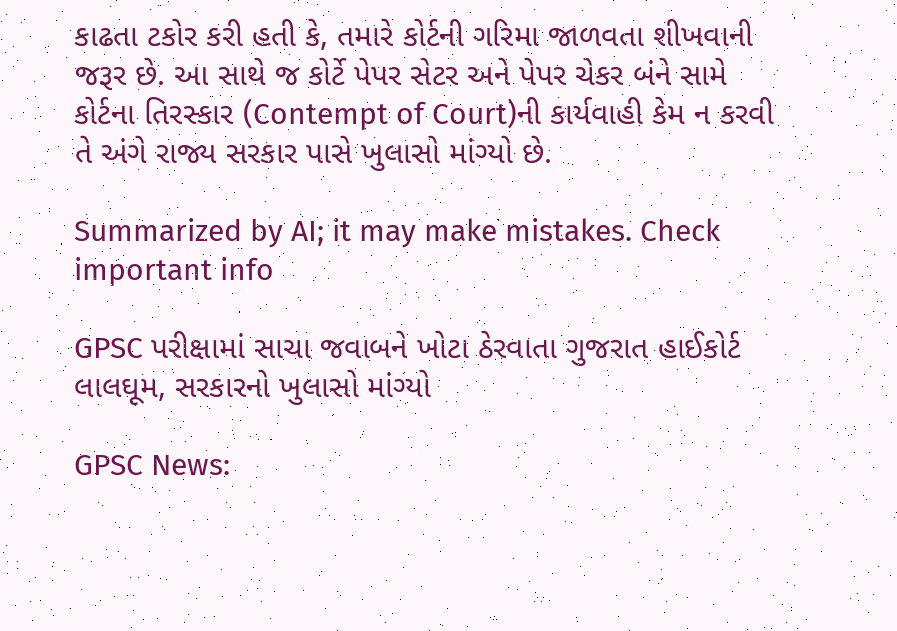કાઢતા ટકોર કરી હતી કે, તમારે કોર્ટની ગરિમા જાળવતા શીખવાની જરૂર છે. આ સાથે જ કોર્ટે પેપર સેટર અને પેપર ચેકર બંને સામે કોર્ટના તિરસ્કાર (Contempt of Court)ની કાર્યવાહી કેમ ન કરવી તે અંગે રાજ્ય સરકાર પાસે ખુલાસો માંગ્યો છે.

Summarized by AI; it may make mistakes. Check important info

GPSC પરીક્ષામાં સાચા જવાબને ખોટા ઠેરવાતા ગુજરાત હાઈકોર્ટ લાલઘૂમ, સરકારનો ખુલાસો માંગ્યો

GPSC News: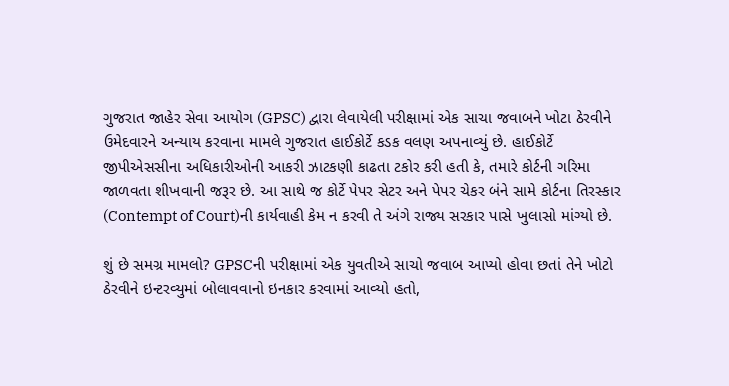ગુજરાત જાહેર સેવા આયોગ (GPSC) દ્વારા લેવાયેલી પરીક્ષામાં એક સાચા જવાબને ખોટા ઠેરવીને ઉમેદવારને અન્યાય કરવાના મામલે ગુજરાત હાઈકોર્ટે કડક વલણ અપનાવ્યું છે. હાઈકોર્ટે જીપીએસસીના અધિકારીઓની આકરી ઝાટકણી કાઢતા ટકોર કરી હતી કે, તમારે કોર્ટની ગરિમા જાળવતા શીખવાની જરૂર છે. આ સાથે જ કોર્ટે પેપર સેટર અને પેપર ચેકર બંને સામે કોર્ટના તિરસ્કાર (Contempt of Court)ની કાર્યવાહી કેમ ન કરવી તે અંગે રાજ્ય સરકાર પાસે ખુલાસો માંગ્યો છે.

શું છે સમગ્ર મામલો? GPSCની પરીક્ષામાં એક યુવતીએ સાચો જવાબ આપ્યો હોવા છતાં તેને ખોટો ઠેરવીને ઇન્ટરવ્યુમાં બોલાવવાનો ઇનકાર કરવામાં આવ્યો હતો,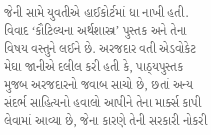જેની સામે યુવતીએ હાઈકોર્ટમાં ધા નાખી હતી. વિવાદ ‘કૌટિલ્યના અર્થશાસ્ત્ર’ પુસ્તક અને તેના વિષય વસ્તુને લઈને છે. અરજદાર વતી એડવોકેટ મેઘા જાનીએ દલીલ કરી હતી કે, પાઠ્યપુસ્તક મુજબ અરજદારનો જવાબ સાચો છે, છતાં અન્ય સંદર્ભ સાહિત્યનો હવાલો આપીને તેના માર્ક્સ કાપી લેવામાં આવ્યા છે, જેના કારણે તેની સરકારી નોકરી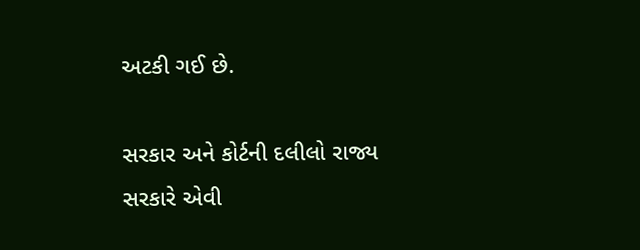અટકી ગઈ છે.

સરકાર અને કોર્ટની દલીલો રાજ્ય સરકારે એવી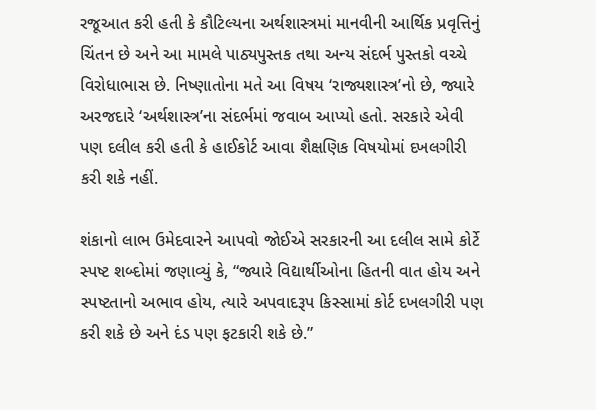રજૂઆત કરી હતી કે કૌટિલ્યના અર્થશાસ્ત્રમાં માનવીની આર્થિક પ્રવૃત્તિનું ચિંતન છે અને આ મામલે પાઠ્યપુસ્તક તથા અન્ય સંદર્ભ પુસ્તકો વચ્ચે વિરોધાભાસ છે. નિષ્ણાતોના મતે આ વિષય ‘રાજ્યશાસ્ત્ર’નો છે, જ્યારે અરજદારે ‘અર્થશાસ્ત્ર’ના સંદર્ભમાં જવાબ આપ્યો હતો. સરકારે એવી પણ દલીલ કરી હતી કે હાઈકોર્ટ આવા શૈક્ષણિક વિષયોમાં દખલગીરી કરી શકે નહીં.

શંકાનો લાભ ઉમેદવારને આપવો જોઈએ સરકારની આ દલીલ સામે કોર્ટે સ્પષ્ટ શબ્દોમાં જણાવ્યું કે, “જ્યારે વિદ્યાર્થીઓના હિતની વાત હોય અને સ્પષ્ટતાનો અભાવ હોય, ત્યારે અપવાદરૂપ કિસ્સામાં કોર્ટ દખલગીરી પણ કરી શકે છે અને દંડ પણ ફટકારી શકે છે.”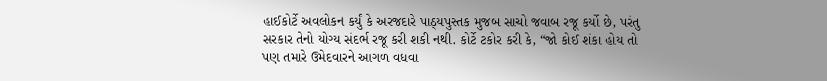હાઈકોર્ટે અવલોકન કર્યું કે અરજદારે પાઠ્યપુસ્તક મુજબ સાચો જવાબ રજૂ કર્યો છે, પરંતુ સરકાર તેનો યોગ્ય સંદર્ભ રજૂ કરી શકી નથી. કોર્ટે ટકોર કરી કે, “જો કોઈ શંકા હોય તો પણ તમારે ઉમેદવારને આગળ વધવા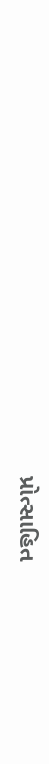પ્રોત્સાહિત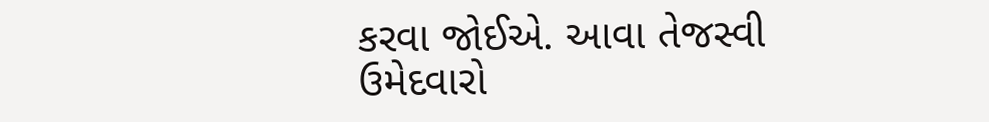કરવા જોઈએ. આવા તેજસ્વી ઉમેદવારો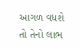આગળ વધશે તો તેનો લાભ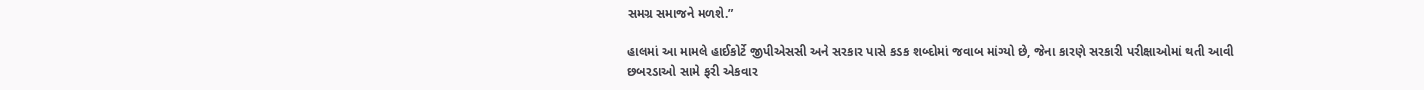સમગ્ર સમાજને મળશે.”

હાલમાં આ મામલે હાઈકોર્ટે જીપીએસસી અને સરકાર પાસે કડક શબ્દોમાં જવાબ માંગ્યો છે, જેના કારણે સરકારી પરીક્ષાઓમાં થતી આવી છબરડાઓ સામે ફરી એકવાર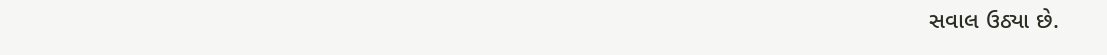સવાલ ઉઠ્યા છે.